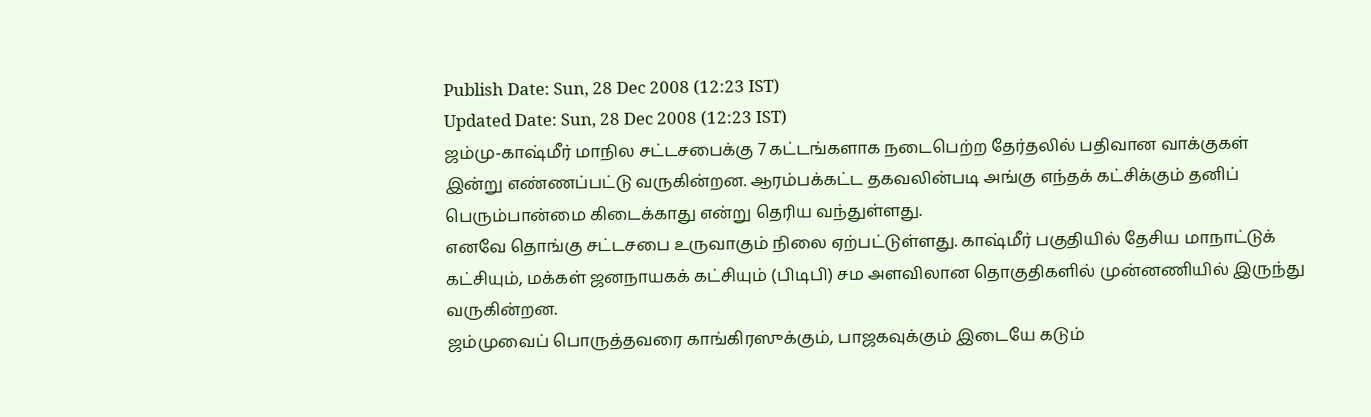Publish Date: Sun, 28 Dec 2008 (12:23 IST)
Updated Date: Sun, 28 Dec 2008 (12:23 IST)
ஜம்மு-காஷ்மீர் மாநில சட்டசபைக்கு 7 கட்டங்களாக நடைபெற்ற தேர்தலில் பதிவான வாக்குகள் இன்று எண்ணப்பட்டு வருகின்றன. ஆரம்பக்கட்ட தகவலின்படி அங்கு எந்தக் கட்சிக்கும் தனிப் பெரும்பான்மை கிடைக்காது என்று தெரிய வந்துள்ளது.
எனவே தொங்கு சட்டசபை உருவாகும் நிலை ஏற்பட்டுள்ளது. காஷ்மீர் பகுதியில் தேசிய மாநாட்டுக் கட்சியும், மக்கள் ஜனநாயகக் கட்சியும் (பிடிபி) சம அளவிலான தொகுதிகளில் முன்னணியில் இருந்து வருகின்றன.
ஜம்முவைப் பொருத்தவரை காங்கிரஸுக்கும், பாஜகவுக்கும் இடையே கடும்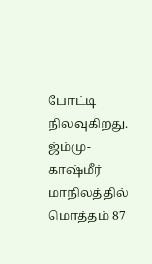போட்டி நிலவுகிறது.
ஜ்ம்மு-காஷ்மீர் மாநிலத்தில் மொத்தம் 87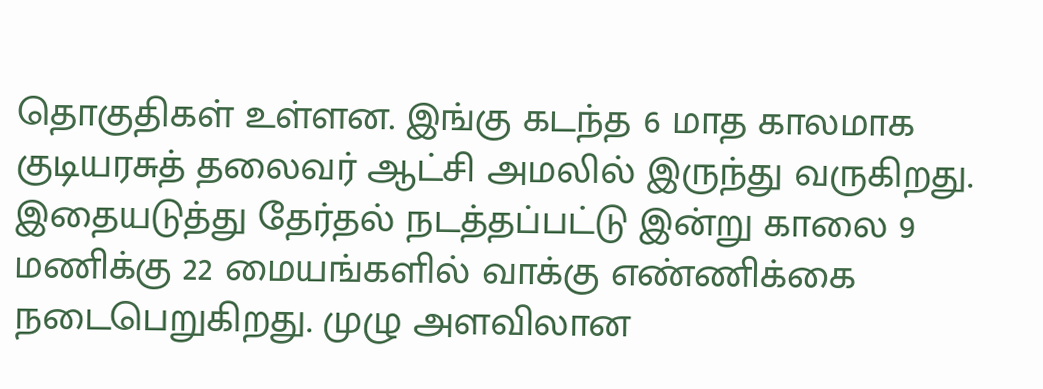தொகுதிகள் உள்ளன. இங்கு கடந்த 6 மாத காலமாக குடியரசுத் தலைவர் ஆட்சி அமலில் இருந்து வருகிறது.
இதையடுத்து தேர்தல் நடத்தப்பட்டு இன்று காலை 9 மணிக்கு 22 மையங்களில் வாக்கு எண்ணிக்கை நடைபெறுகிறது. முழு அளவிலான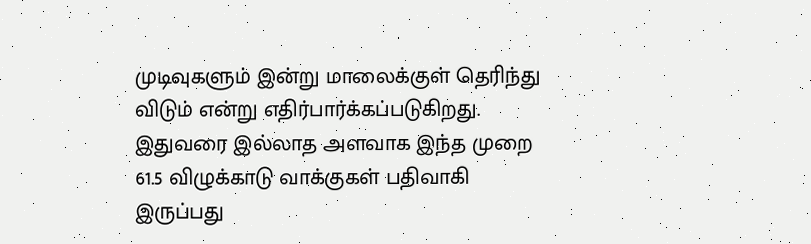முடிவுகளும் இன்று மாலைக்குள் தெரிந்து விடும் என்று எதிர்பார்க்கப்படுகிறது.
இதுவரை இல்லாத அளவாக இந்த முறை 61.5 விழுக்காடு வாக்குகள் பதிவாகி இருப்பது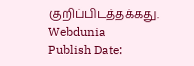குறிப்பிடத்தக்கது.
Webdunia
Publish Date: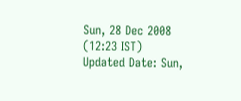Sun, 28 Dec 2008 (12:23 IST)
Updated Date: Sun,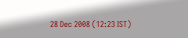28 Dec 2008 (12:23 IST)